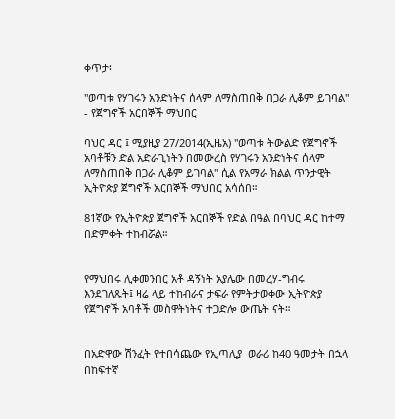ቀጥታ፡

"ወጣቱ የሃገሩን አንድነትና ሰላም ለማስጠበቅ በጋራ ሊቆም ይገባል" - የጀግኖች አርበኞች ማህበር

ባህር ዳር ፤ ሚያዚያ 27/2014(ኢዜአ) ''ወጣቱ ትውልድ የጀግኖች አባቶቹን ድል አድራጊነትን በመውረስ የሃገሩን አንድነትና ሰላም ለማስጠበቅ በጋራ ሊቆም ይገባል'' ሲል የአማራ ክልል ጥንታዊት ኢትዮጵያ ጀግኖች አርበኞች ማህበር አሳሰበ።

81ኛው የኢትዮጵያ ጀግኖች አርበኞች የድል በዓል በባህር ዳር ከተማ በድምቀት ተከብሯል።


የማህበሩ ሊቀመንበር አቶ ዳኝነት አያሌው በመረሃ-ግብሩ እንደገለጹት፤ ዛሬ ላይ ተከብራና ታፍራ የምትታወቀው ኢትዮጵያ የጀግኖች አባቶች መስዋትነትና ተጋድሎ ውጤት ናት።


በአድዋው ሽንፈት የተበሳጨው የኢጣሊያ  ወራሪ ከ40 ዓመታት በኋላ በከፍተኛ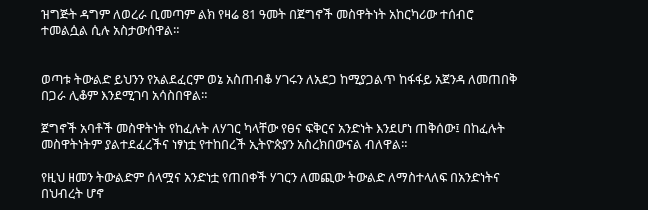ዝግጅት ዳግም ለወረራ ቢመጣም ልክ የዛሬ 81 ዓመት በጀግኖች መስዋትነት አከርካሪው ተሰብሮ ተመልሷል ሲሉ አስታውሰዋል።


ወጣቱ ትውልድ ይህንን የአልደፈርም ወኔ አስጠብቆ ሃገሩን ለአደጋ ከሚያጋልጥ ከፋፋይ አጀንዳ ለመጠበቅ በጋራ ሊቆም እንደሚገባ አሳስበዋል።

ጀግኖች አባቶች መስዋትነት የከፈሉት ለሃገር ካላቸው የፀና ፍቅርና አንድነት እንደሆነ ጠቅሰው፤ በከፈሉት መስዋትነትም ያልተደፈረችና ነፃነቷ የተከበረች ኢትዮጵያን አስረክበውናል ብለዋል።

የዚህ ዘመን ትውልድም ሰላሟና አንድነቷ የጠበቀች ሃገርን ለመጪው ትውልድ ለማስተላለፍ በአንድነትና በህብረት ሆኖ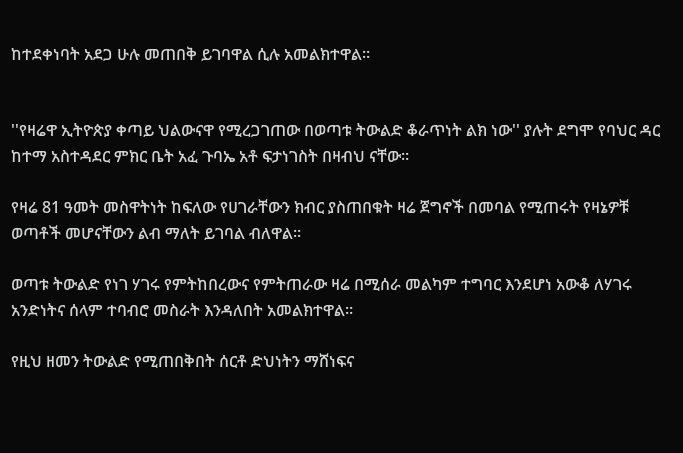ከተደቀነባት አደጋ ሁሉ መጠበቅ ይገባዋል ሲሉ አመልክተዋል።


''የዛሬዋ ኢትዮጵያ ቀጣይ ህልውናዋ የሚረጋገጠው በወጣቱ ትውልድ ቆራጥነት ልክ ነው'' ያሉት ደግሞ የባህር ዳር ከተማ አስተዳደር ምክር ቤት አፈ ጉባኤ አቶ ፍታነገስት በዛብህ ናቸው።

የዛሬ 81 ዓመት መስዋትነት ከፍለው የሀገራቸውን ክብር ያስጠበቁት ዛሬ ጀግኖች በመባል የሚጠሩት የዛኔዎቹ ወጣቶች መሆናቸውን ልብ ማለት ይገባል ብለዋል።

ወጣቱ ትውልድ የነገ ሃገሩ የምትከበረውና የምትጠራው ዛሬ በሚሰራ መልካም ተግባር እንደሆነ አውቆ ለሃገሩ አንድነትና ሰላም ተባብሮ መስራት እንዳለበት አመልክተዋል።

የዚህ ዘመን ትውልድ የሚጠበቅበት ሰርቶ ድህነትን ማሸነፍና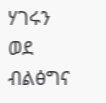ሃገሩን ወደ ብልፅግና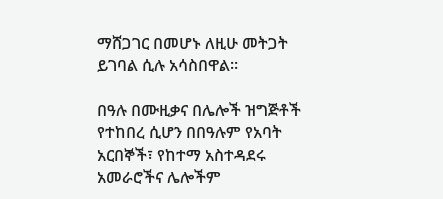ማሸጋገር በመሆኑ ለዚሁ መትጋት ይገባል ሲሉ አሳስበዋል።

በዓሉ በሙዚቃና በሌሎች ዝግጅቶች የተከበረ ሲሆን በበዓሉም የአባት አርበኞች፣ የከተማ አስተዳደሩ አመራሮችና ሌሎችም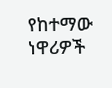የከተማው ነዋሪዎች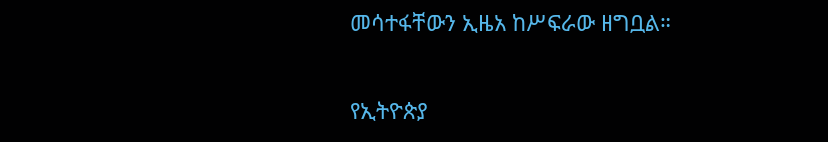መሳተፋቸውን ኢዜአ ከሥፍራው ዘግቧል።

የኢትዮጵያ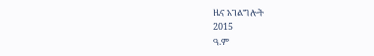ዜና አገልግሎት
2015
ዓ.ም